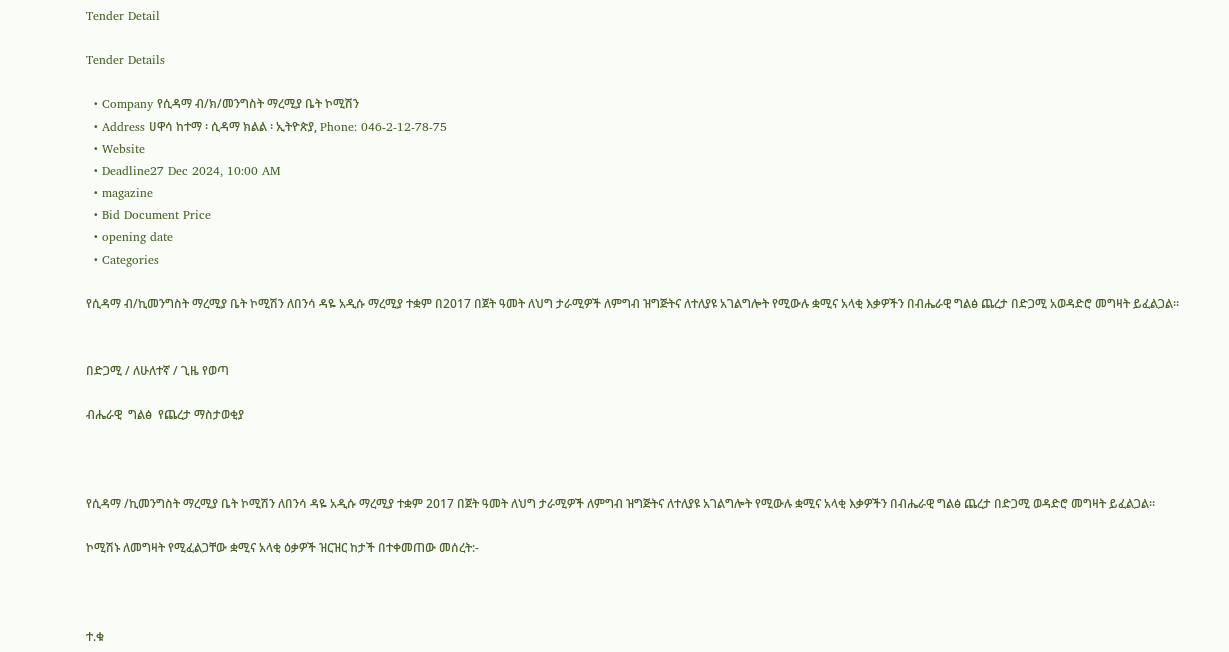Tender Detail

Tender Details

  • Company የሲዳማ ብ/ክ/መንግስት ማረሚያ ቤት ኮሚሽን
  • Address ሀዋሳ ከተማ ፡ ሲዳማ ክልል ፡ ኢትዮጵያ, Phone: 046-2-12-78-75
  • Website
  • Deadline27 Dec 2024, 10:00 AM
  • magazine
  • Bid Document Price
  • opening date
  • Categories

የሲዳማ ብ/ኪመንግስት ማረሚያ ቤት ኮሚሽን ለበንሳ ዳዬ አዲሱ ማረሚያ ተቋም በ2017 በጀት ዓመት ለህግ ታራሚዎች ለምግብ ዝግጅትና ለተለያዩ አገልግሎት የሚውሉ ቋሚና አላቂ እቃዎችን በብሔራዊ ግልፅ ጨረታ በድጋሚ አወዳድሮ መግዛት ይፈልጋል፡፡


በድጋሚ / ለሁለተኛ / ጊዜ የወጣ

ብሔራዊ  ግልፅ  የጨረታ ማስታወቂያ



የሲዳማ /ኪመንግስት ማረሚያ ቤት ኮሚሽን ለበንሳ ዳዬ አዲሱ ማረሚያ ተቋም 2017 በጀት ዓመት ለህግ ታራሚዎች ለምግብ ዝግጅትና ለተለያዩ አገልግሎት የሚውሉ ቋሚና አላቂ እቃዎችን በብሔራዊ ግልፅ ጨረታ በድጋሚ ወዳድሮ መግዛት ይፈልጋል፡፡

ኮሚሽኑ ለመግዛት የሚፈልጋቸው ቋሚና አላቂ ዕቃዎች ዝርዝር ከታች በተቀመጠው መሰረት:-



ተ.ቁ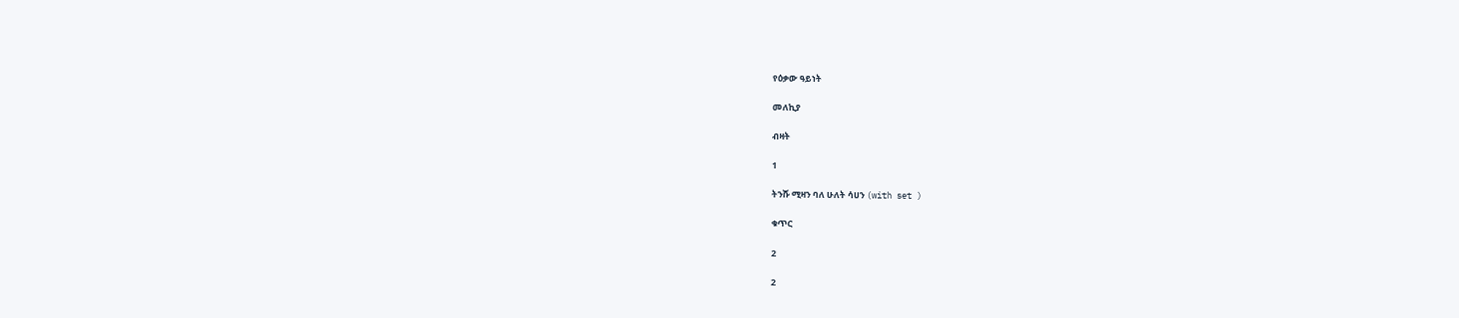የዕቃው ዓይነት

መለኪያ

ብዛት

1

ትንሹ ሚዛን ባለ ሁለት ሳሀን (with set )

ቁጥር

2

2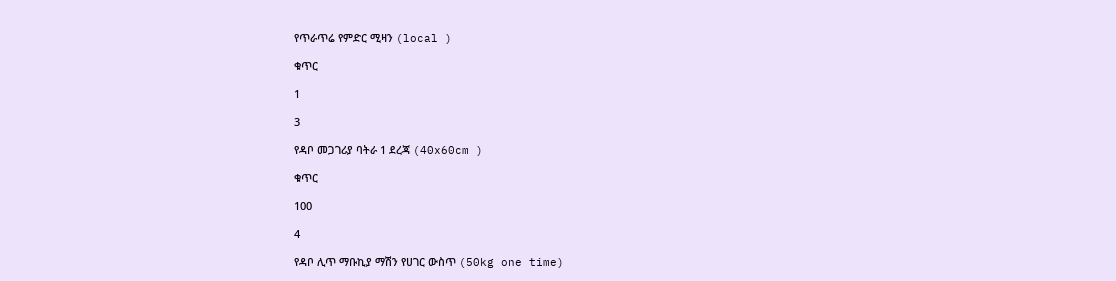የጥራጥሬ የምድር ሚዛን (local )

ቁጥር

1

3

የዳቦ መጋገሪያ ባትራ 1 ደረጃ (40x60cm )

ቁጥር

100

4

የዳቦ ሊጥ ማቡኪያ ማሽን የሀገር ውስጥ (50kg one time)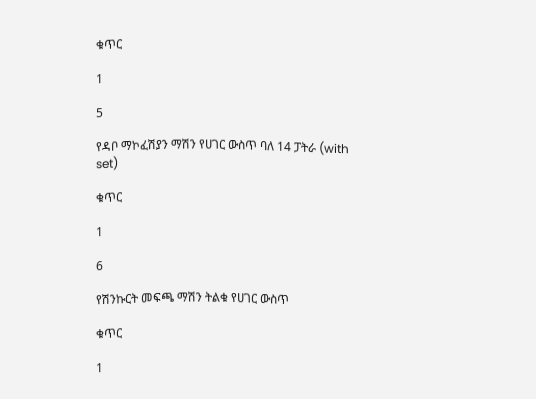ቁጥር

1

5

የዳቦ ማኮፈሽያን ማሽን የሀገር ውስጥ ባለ 14 ፓትራ (with set)

ቁጥር

1

6

የሽንኩርት መፍጫ ማሽን ትልቁ የሀገር ውስጥ

ቁጥር

1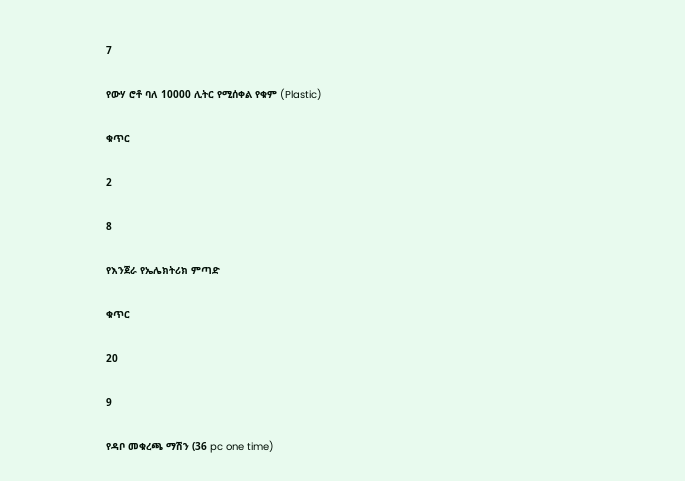7

የውሃ ሮቶ ባለ 10000 ሊትር የሚሰቀል የቁም (Plastic)

ቁጥር

2

8

የእንጀራ የኤሌክትሪክ ምጣድ

ቁጥር

20

9

የዳቦ መቁረጫ ማሽን (36 pc one time)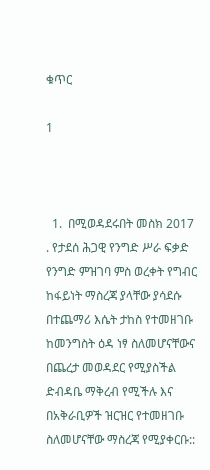ቁጥር

1



  1.  በሚወዳደሩበት መስክ 2017 . የታደሰ ሕጋዊ የንግድ ሥራ ፍቃድ የንግድ ምዝገባ ምስ ወረቀት የግብር ከፋይነት ማስረጃ ያላቸው ያሳደሱ በተጨማሪ እሴት ታከስ የተመዘገቡ ከመንግስት ዕዳ ነፃ ስለመሆናቸውና በጨረታ መወዳደር የሚያስችል ድብዳቤ ማቅረብ የሚችሉ እና በአቅራቢዎች ዝርዝር የተመዘገቡ ስለመሆናቸው ማስረጃ የሚያቀርቡ::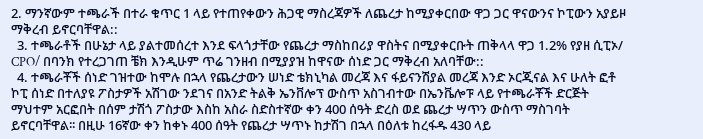2. ማንኛውም ተጫራች በተራ ቁጥር 1 ላይ የተጠየቀውን ሕጋዊ ማስረጃዎች ለጨረታ ከሚያቀርበው ዋጋ ጋር ዋናውንና ኮፒውን አያይዞ ማቅረብ ይኖርባቸዋል::
  3. ተጫራቶች በሁኔታ ላይ ያልተመሰረተ እንደ ፍላጎታቸው የጨረታ ማስከበሪያ ዋስትና በሚያቀርቡት ጠቅላላ ዋጋ 1.2% የያዘ ሲፒኦ/ CPO/ በባንክ የተረጋገጠ ቼክ እንዲሁም ጥሬ ገንዘብ በሚያያዝ ከዋናው ሰነድ ጋር ማቅረብ አለባቸው::
  4. ተጫራቾች ሰነድ ገዝተው ከሞሉ በኋላ የጨረታውን ሠነድ ቴክኒካል መረጃ እና ፋይናንሽያል መረጃ እንድ ኦርጂናል እና ሁለት ፎቶ ኮፒ ሰነድ በተለያዩ ፖስታዎች አሽገው ንደገና በአንድ ትልቅ ኤንቨሎፕ ውስጥ አስገብተው በኤንቬሎፑ ላይ የተጫራቾች ድርጅት ማህተም አርፎበት በሰም ታሽጎ ፖስታው እስከ አስራ ስድስተኛው ቀን 400 ሰዓት ድረስ ወደ ጨረታ ሣጥን ውስጥ ማስገባት ይኖርባቸዋል፡፡ በዚሁ 16ኛው ቀን ከቀኑ 400 ሰዓት የጨረታ ሣጥኑ ከታሽገ በኋላ በዕለቱ ከረፋዱ 430 ላይ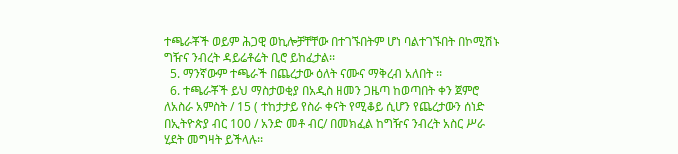ተጫራቾች ወይም ሕጋዊ ወኪሎቻቸቸው በተገኙበትም ሆነ ባልተገኙበት በኮሚሽኑ ግዥና ንብረት ዳይሬቶሬት ቢሮ ይከፈታል፡፡
  5. ማንኛውም ተጫራች በጨረታው ዕለት ናሙና ማቅረብ አለበት ፡፡
  6. ተጫራቾች ይህ ማስታወቂያ በአዲስ ዘመን ጋዜጣ ከወጣበት ቀን ጀምሮ ለአስራ አምስት / 15 ( ተከታታይ የስራ ቀናት የሚቆይ ሲሆን የጨረታውን ሰነድ በኢትዮጵያ ብር 100 / አንድ መቶ ብር/ በመክፈል ከግዥና ንብረት አስር ሥራ ሂደት መግዛት ይችላሉ፡፡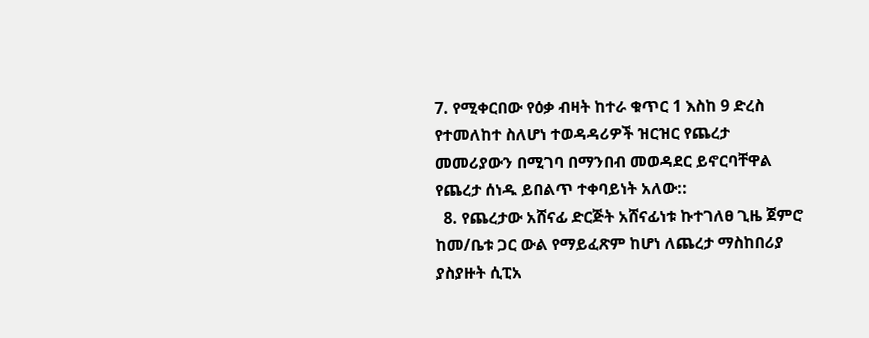7. የሚቀርበው የዕቃ ብዛት ከተራ ቁጥር 1 እስከ 9 ድረስ የተመለከተ ስለሆነ ተወዳዳሪዎች ዝርዝር የጨረታ መመሪያውን በሚገባ በማንበብ መወዳደር ይኖርባቸዋል የጨረታ ሰነዱ ይበልጥ ተቀባይነት አለው::
  8. የጨረታው አሸናፊ ድርጅት አሸናፊነቱ ኩተገለፀ ጊዜ ጀምሮ ከመ/ቤቱ ጋር ውል የማይፈጽም ከሆነ ለጨረታ ማስከበሪያ ያስያዙት ሲፒአ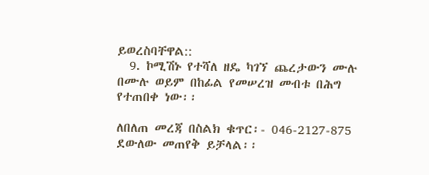ይወረስባቸዋል::
  9. ኮሚሽኑ የተሻለ ዘዴ ካገኘ ጨረታውን ሙሉ በሙሉ ወይም በከፊል የመሠረዝ መብቱ በሕግ የተጠበቀ ነው፡፡

ለበለጠ መረጃ በስልክ ቁጥር፡- 046-2127-875 ደውለው መጠየቅ ይቻላል፡፡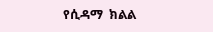የሲዳማ  ክልል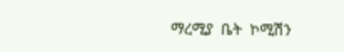ማረሚያ  ቤት  ኮሚሽን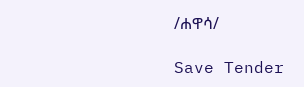/ሐዋሳ/

Save Tender